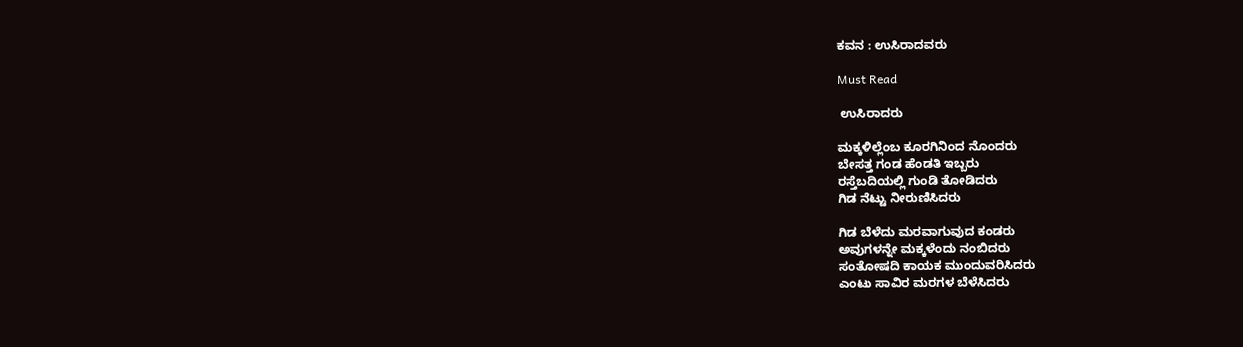ಕವನ : ಉಸಿರಾದವರು

Must Read

 ಉಸಿರಾದರು

ಮಕ್ಕಳಿಲ್ಲೆಂಬ ಕೂರಗಿನಿಂದ ನೊಂದರು
ಬೇಸತ್ತ ಗಂಡ ಹೆಂಡತಿ ಇಬ್ಬರು
ರಸ್ತೆಬದಿಯಲ್ಲಿ ಗುಂಡಿ ತೋಡಿದರು
ಗಿಡ ನೆಟ್ಟು ನೀರುಣಿಸಿದರು

ಗಿಡ ಬೆಳೆದು ಮರವಾಗುವುದ ಕಂಡರು
ಅವುಗಳನ್ನೇ ಮಕ್ಕಳೆಂದು ನಂಬಿದರು
ಸಂತೋಷದಿ ಕಾಯಕ ಮುಂದುವರಿಸಿದರು
ಎಂಟು ಸಾವಿರ ಮರಗಳ ಬೆಳೆಸಿದರು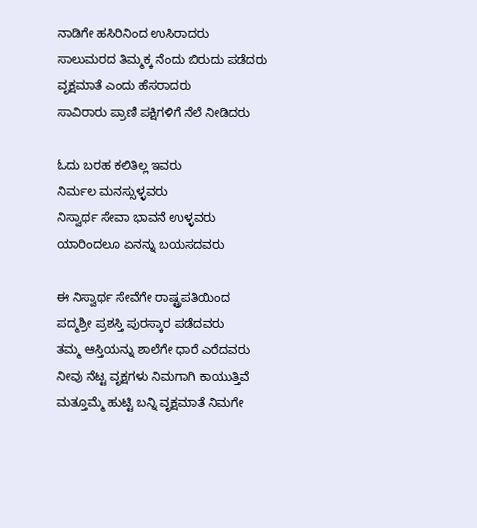ನಾಡಿಗೇ ಹಸಿರಿನಿಂದ ಉಸಿರಾದರು
ಸಾಲುಮರದ ತಿಮ್ಮಕ್ಕ ನೆಂದು ಬಿರುದು ಪಡೆದರು
ವೃಕ್ಷಮಾತೆ ಎಂದು ಹೆಸರಾದರು
ಸಾವಿರಾರು ಪ್ರಾಣಿ ಪಕ್ಷಿಗಳಿಗೆ ನೆಲೆ ನೀಡಿದರು

ಓದು ಬರಹ ಕಲಿತಿಲ್ಲ ಇವರು
ನಿರ್ಮಲ ಮನಸ್ಸುಳ್ಳವರು
ನಿಸ್ವಾರ್ಥ ಸೇವಾ ಭಾವನೆ ಉಳ್ಳವರು
ಯಾರಿಂದಲೂ ಏನನ್ನು ಬಯಸದವರು

ಈ ನಿಸ್ವಾರ್ಥ ಸೇವೆಗೇ ರಾಷ್ಟ್ರಪತಿಯಿಂದ
ಪದ್ಮಶ್ರೀ ಪ್ರಶಸ್ತಿ ಪುರಸ್ಕಾರ ಪಡೆದವರು
ತಮ್ಮ ಆಸ್ತಿಯನ್ನು ಶಾಲೆಗೇ ಧಾರೆ ಎರೆದವರು
ನೀವು ನೆಟ್ಟ ವೃಕ್ಷಗಳು ನಿಮಗಾಗಿ ಕಾಯುತ್ತಿವೆ
ಮತ್ತೂಮ್ಮೆ ಹುಟ್ಟಿ ಬನ್ನಿ ವೃಕ್ಷಮಾತೆ ನಿಮಗೇ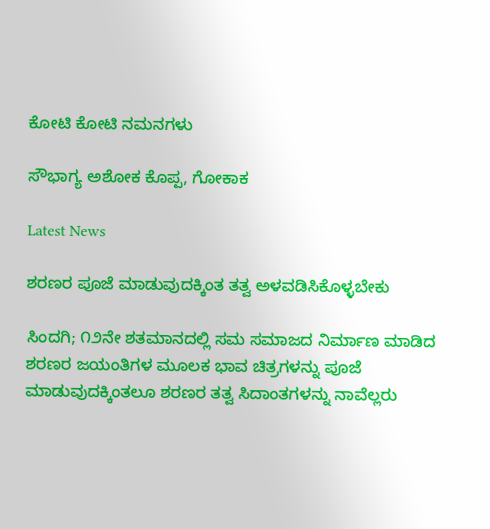ಕೋಟಿ ಕೋಟಿ ನಮನಗಳು

ಸೌಭಾಗ್ಯ ಅಶೋಕ ಕೊಪ್ಪ, ಗೋಕಾಕ

Latest News

ಶರಣರ ಪೂಜೆ ಮಾಡುವುದಕ್ಕಿಂತ ತತ್ವ ಅಳವಡಿಸಿಕೊಳ್ಳಬೇಕು

ಸಿಂದಗಿ; ೧೨ನೇ ಶತಮಾನದಲ್ಲಿ ಸಮ ಸಮಾಜದ ನಿರ್ಮಾಣ ಮಾಡಿದ ಶರಣರ ಜಯಂತಿಗಳ ಮೂಲಕ ಭಾವ ಚಿತ್ರಗಳನ್ನು ಪೂಜೆ ಮಾಡುವುದಕ್ಕಿಂತಲೂ ಶರಣರ ತತ್ವ ಸಿದಾಂತಗಳನ್ನು ನಾವೆಲ್ಲರು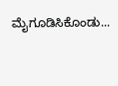ಮೈಗೂಡಿಸಿಕೊಂಡು...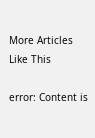More Articles Like This

error: Content is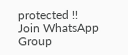protected !!
Join WhatsApp Group